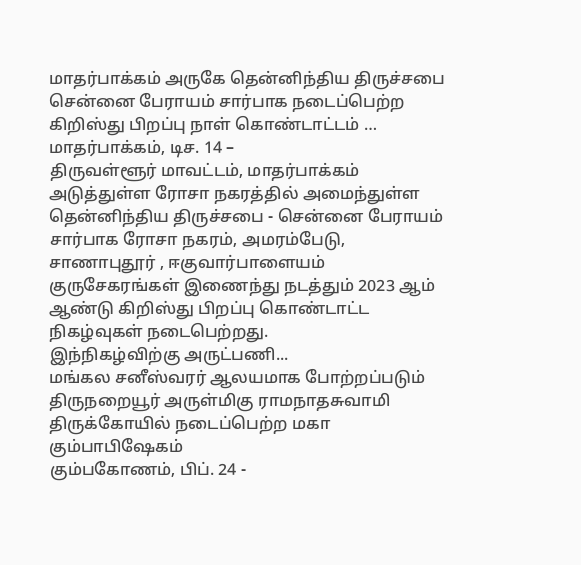மாதர்பாக்கம் அருகே தென்னிந்திய திருச்சபை சென்னை பேராயம் சார்பாக நடைப்பெற்ற கிறிஸ்து பிறப்பு நாள் கொண்டாட்டம் …
மாதர்பாக்கம், டிச. 14 –
திருவள்ளூர் மாவட்டம், மாதர்பாக்கம் அடுத்துள்ள ரோசா நகரத்தில் அமைந்துள்ள தென்னிந்திய திருச்சபை - சென்னை பேராயம் சார்பாக ரோசா நகரம், அமரம்பேடு, சாணாபுதூர் , ஈகுவார்பாளையம் குருசேகரங்கள் இணைந்து நடத்தும் 2023 ஆம் ஆண்டு கிறிஸ்து பிறப்பு கொண்டாட்ட நிகழ்வுகள் நடைபெற்றது.
இந்நிகழ்விற்கு அருட்பணி...
மங்கல சனீஸ்வரர் ஆலயமாக போற்றப்படும் திருநறையூர் அருள்மிகு ராமநாதசுவாமி திருக்கோயில் நடைப்பெற்ற மகா கும்பாபிஷேகம்
கும்பகோணம், பிப். 24 -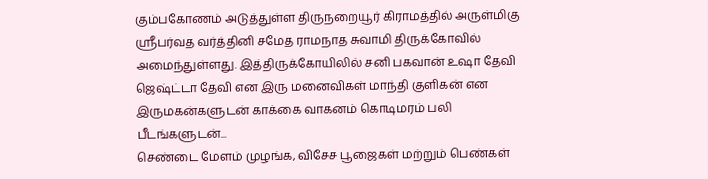கும்பகோணம் அடுத்துள்ள திருநறையூர் கிராமத்தில் அருள்மிகு ஸ்ரீபர்வத வர்த்தினி சமேத ராமநாத சுவாமி திருக்கோவில் அமைந்துள்ளது. இத்திருக்கோயிலில் சனி பகவான் உஷா தேவி ஜெஷ்ட்டா தேவி என இரு மனைவிகள் மாந்தி குளிகன் என இருமகன்களுடன் காக்கை வாகனம் கொடிமரம் பலி பீடங்களுடன்...
செண்டை மேளம் முழங்க, விசேச பூஜைகள் மற்றும் பெண்கள்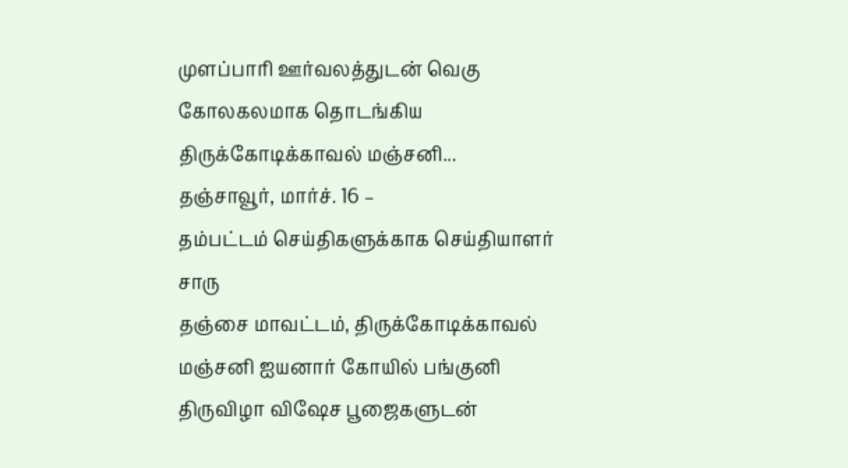முளப்பாரி ஊர்வலத்துடன் வெகு கோலகலமாக தொடங்கிய திருக்கோடிக்காவல் மஞ்சனி...
தஞ்சாவூர், மார்ச். 16 –
தம்பட்டம் செய்திகளுக்காக செய்தியாளர் சாரு
தஞ்சை மாவட்டம், திருக்கோடிக்காவல் மஞ்சனி ஐயனார் கோயில் பங்குனி திருவிழா விஷேச பூஜைகளுடன்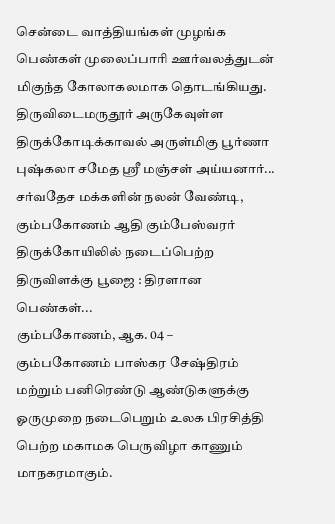சென்டை வாத்தியங்கள் முழங்க பெண்கள் முலைப்பாரி ஊர்வலத்துடன் மிகுந்த கோலாகலமாக தொடங்கியது.
திருவிடைமருதூர் அருகேவுள்ள திருக்கோடிக்காவல் அருள்மிகு பூர்ணா புஷ்கலா சமேத ஸ்ரீ மஞ்சள் அய்யனார்...
சர்வதேச மக்களின் நலன் வேண்டி, கும்பகோணம் ஆதி கும்பேஸ்வரர் திருக்கோயிலில் நடைப்பெற்ற திருவிளக்கு பூஜை : திரளான பெண்கள்...
கும்பகோணம், ஆக. 04 –
கும்பகோணம் பாஸ்கர சேஷ்திரம் மற்றும் பனிரெண்டு ஆண்டுகளுக்கு ஓருமுறை நடைபெறும் உலக பிரசித்தி பெற்ற மகாமக பெருவிழா காணும் மாநகரமாகும்.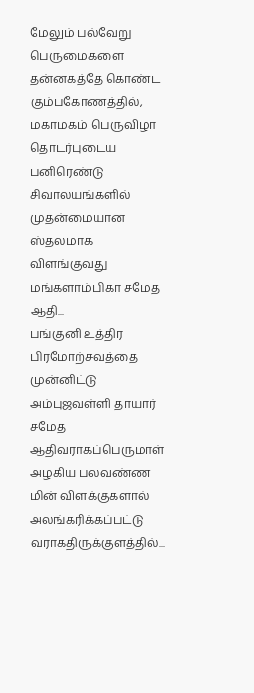மேலும் பல்வேறு பெருமைகளை தன்னகத்தே கொண்ட கும்பகோணத்தில், மகாமகம் பெருவிழா தொடர்புடைய பனிரெண்டு சிவாலயங்களில் முதன்மையான ஸ்தலமாக விளங்குவது மங்களாம்பிகா சமேத ஆதி...
பங்குனி உத்திர பிரமோற்சவத்தை முன்னிட்டு அம்புஜவள்ளி தாயார் சமேத ஆதிவராகப்பெருமாள் அழகிய பலவண்ண மின் விளக்குகளால் அலங்கரிக்கப்பட்டு வராகதிருக்குளத்தில்...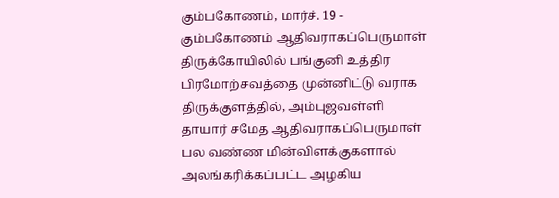கும்பகோணம், மார்ச். 19 -
கும்பகோணம் ஆதிவராகப்பெருமாள் திருக்கோயிலில் பங்குனி உத்திர பிரமோற்சவத்தை முன்னிட்டு வராக திருக்குளத்தில், அம்புஜவள்ளி தாயார் சமேத ஆதிவராகப்பெருமாள் பல வண்ண மின்விளக்குகளால் அலங்கரிக்கப்பட்ட அழகிய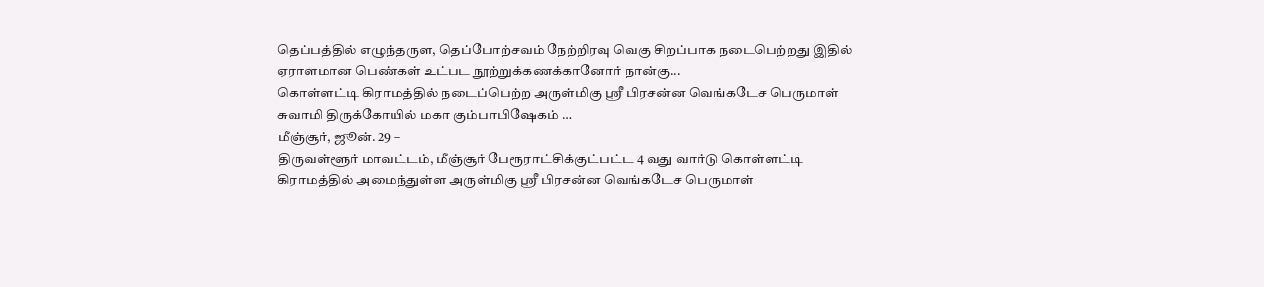தெப்பத்தில் எழுந்தருள, தெப்போற்சவம் நேற்றிரவு வெகு சிறப்பாக நடைபெற்றது இதில் ஏராளமான பெண்கள் உட்பட நூற்றுக்கணக்கானோர் நான்கு...
கொள்ளட்டி கிராமத்தில் நடைப்பெற்ற அருள்மிகு ஸ்ரீ பிரசன்ன வெங்கடேச பெருமாள் சுவாமி திருக்கோயில் மகா கும்பாபிஷேகம் …
மீஞ்சூர், ஜூன். 29 –
திருவள்ளூர் மாவட்டம், மீஞ்சூர் பேரூராட்சிக்குட்பட்ட 4 வது வார்டு கொள்ளட்டி கிராமத்தில் அமைந்துள்ள அருள்மிகு ஸ்ரீ பிரசன்ன வெங்கடேச பெருமாள்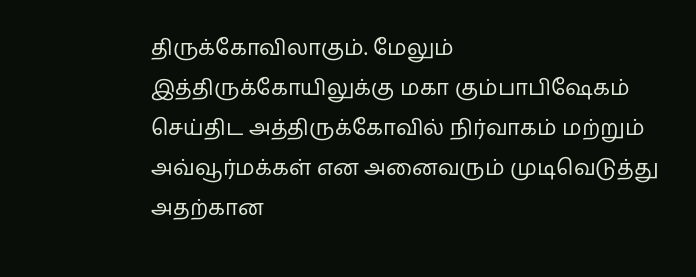திருக்கோவிலாகும். மேலும் இத்திருக்கோயிலுக்கு மகா கும்பாபிஷேகம் செய்திட அத்திருக்கோவில் நிர்வாகம் மற்றும் அவ்வூர்மக்கள் என அனைவரும் முடிவெடுத்து அதற்கான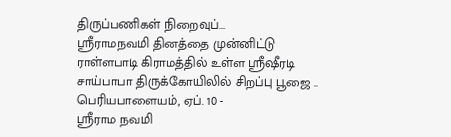திருப்பணிகள் நிறைவுப்...
ஸ்ரீராமநவமி தினத்தை முன்னிட்டு ராள்ளபாடி கிராமத்தில் உள்ள ஸ்ரீஷீரடி சாய்பாபா திருக்கோயிலில் சிறப்பு பூஜை ..
பெரியபாளையம், ஏப். 10 -
ஸ்ரீராம நவமி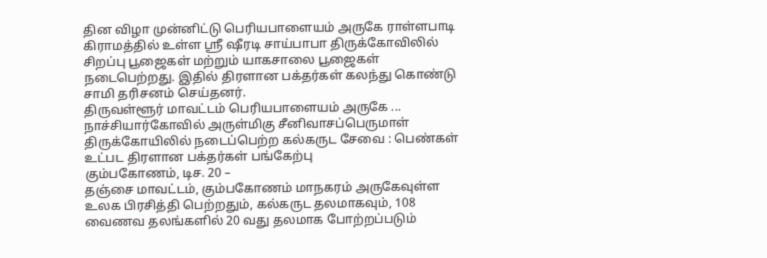தின விழா முன்னிட்டு பெரியபாளையம் அருகே ராள்ளபாடி கிராமத்தில் உள்ள ஸ்ரீ ஷீரடி சாய்பாபா திருக்கோவிலில் சிறப்பு பூஜைகள் மற்றும் யாகசாலை பூஜைகள் நடைபெற்றது. இதில் திரளான பக்தர்கள் கலந்து கொண்டு சாமி தரிசனம் செய்தனர்.
திருவள்ளூர் மாவட்டம் பெரியபாளையம் அருகே ...
நாச்சியார்கோவில் அருள்மிகு சீனிவாசப்பெருமாள் திருக்கோயிலில் நடைப்பெற்ற கல்கருட சேவை : பெண்கள் உட்பட திரளான பக்தர்கள் பங்கேற்பு
கும்பகோணம், டிச. 20 –
தஞ்சை மாவட்டம், கும்பகோணம் மாநகரம் அருகேவுள்ள உலக பிரசித்தி பெற்றதும், கல்கருட தலமாகவும், 108 வைணவ தலங்களில் 20 வது தலமாக போற்றப்படும்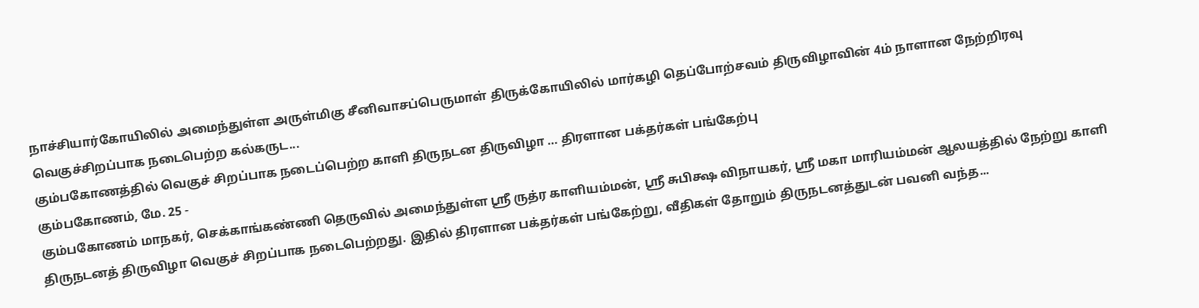நாச்சியார்கோயிலில் அமைந்துள்ள அருள்மிகு சீனிவாசப்பெருமாள் திருக்கோயிலில் மார்கழி தெப்போற்சவம் திருவிழாவின் 4ம் நாளான நேற்றிரவு வெகுச்சிறப்பாக நடைபெற்ற கல்கருட...
கும்பகோணத்தில் வெகுச் சிறப்பாக நடைப்பெற்ற காளி திருநடன திருவிழா … திரளான பக்தர்கள் பங்கேற்பு
கும்பகோணம், மே. 25 -
கும்பகோணம் மாநகர், செக்காங்கண்ணி தெருவில் அமைந்துள்ள ஸ்ரீ ருத்ர காளியம்மன், ஸ்ரீ சுபிக்ஷ விநாயகர், ஸ்ரீ மகா மாரியம்மன் ஆலயத்தில் நேற்று காளி திருநடனத் திருவிழா வெகுச் சிறப்பாக நடைபெற்றது. இதில் திரளான பக்தர்கள் பங்கேற்று, வீதிகள் தோறும் திருநடனத்துடன் பவனி வந்த...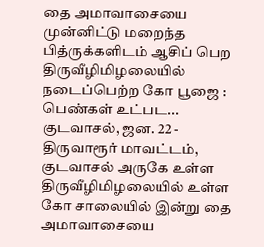தை அமாவாசையை முன்னிட்டு மறைந்த பித்ருக்களிடம் ஆசிப் பெற திருவீழிமிழலையில் நடைப்பெற்ற கோ பூஜை : பெண்கள் உட்பட...
குடவாசல், ஜன. 22 -
திருவாரூர் மாவட்டம், குடவாசல் அருகே உள்ள திருவீழிமிழலையில் உள்ள கோ சாலையில் இன்று தை அமாவாசையை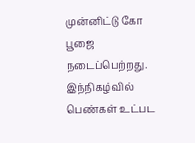முன்னிட்டு கோ பூஜை நடைப்பெற்றது. இந்நிகழ்வில் பெண்கள் உட்பட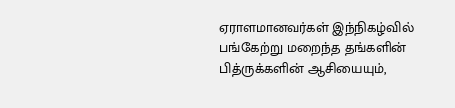ஏராளமானவர்கள் இந்நிகழ்வில் பங்கேற்று மறைந்த தங்களின் பித்ருக்களின் ஆசியையும்,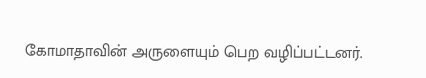கோமாதாவின் அருளையும் பெற வழிப்பட்டனர்.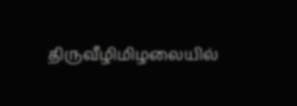திருவீழிமிழலையில்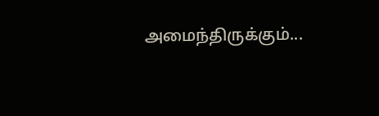அமைந்திருக்கும்...